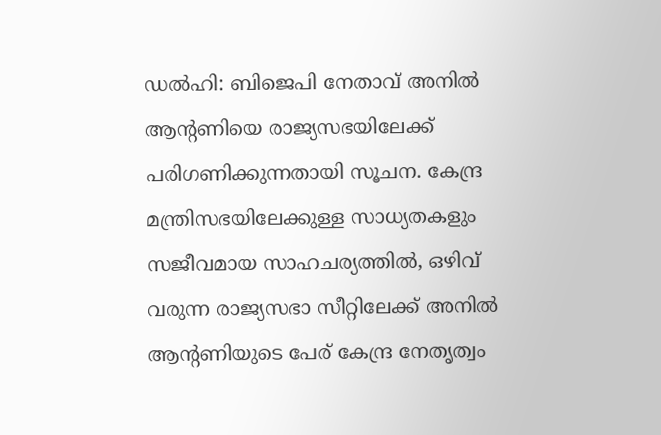ഡൽഹി: ബിജെപി നേതാവ് അനിൽ ആന്റണിയെ രാജ്യസഭയിലേക്ക് പരിഗണിക്കുന്നതായി സൂചന. കേന്ദ്ര മന്ത്രിസഭയിലേക്കുള്ള സാധ്യതകളും സജീവമായ സാഹചര്യത്തിൽ, ഒഴിവ് വരുന്ന രാജ്യസഭാ സീറ്റിലേക്ക് അനിൽ ആന്റണിയുടെ പേര് കേന്ദ്ര നേതൃത്വം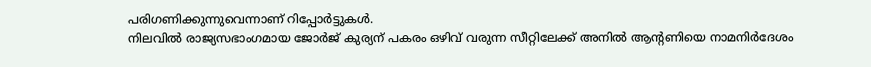പരിഗണിക്കുന്നുവെന്നാണ് റിപ്പോർട്ടുകൾ.
നിലവിൽ രാജ്യസഭാംഗമായ ജോർജ് കുര്യന് പകരം ഒഴിവ് വരുന്ന സീറ്റിലേക്ക് അനിൽ ആന്റണിയെ നാമനിർദേശം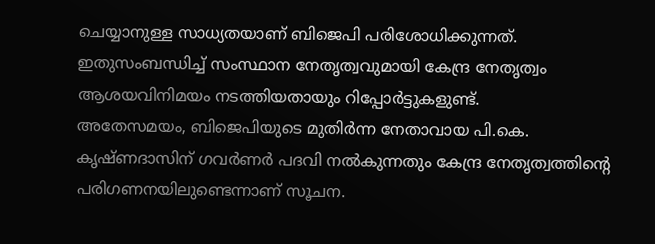ചെയ്യാനുള്ള സാധ്യതയാണ് ബിജെപി പരിശോധിക്കുന്നത്. ഇതുസംബന്ധിച്ച് സംസ്ഥാന നേതൃത്വവുമായി കേന്ദ്ര നേതൃത്വം ആശയവിനിമയം നടത്തിയതായും റിപ്പോർട്ടുകളുണ്ട്.
അതേസമയം, ബിജെപിയുടെ മുതിർന്ന നേതാവായ പി.കെ. കൃഷ്ണദാസിന് ഗവർണർ പദവി നൽകുന്നതും കേന്ദ്ര നേതൃത്വത്തിന്റെ പരിഗണനയിലുണ്ടെന്നാണ് സൂചന.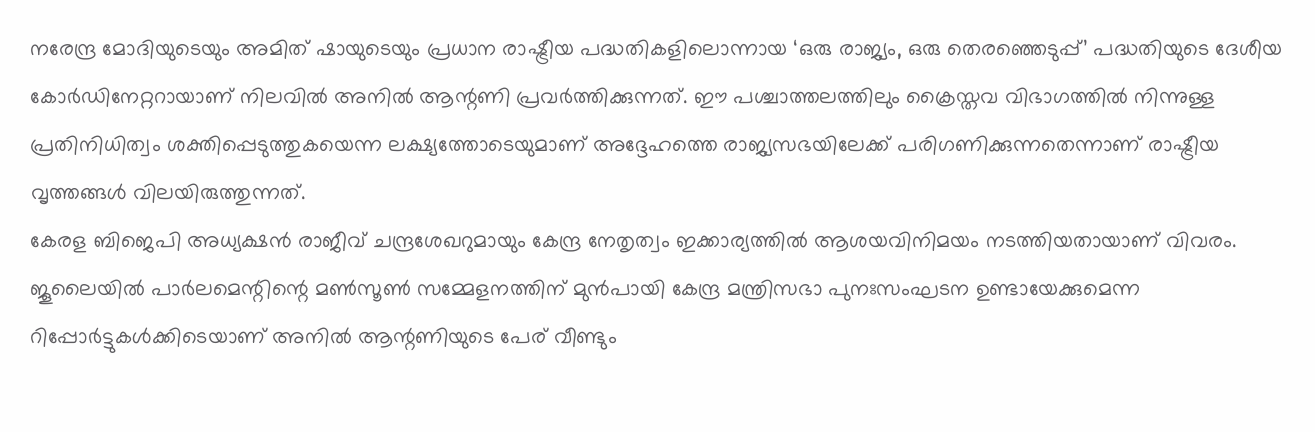നരേന്ദ്ര മോദിയുടെയും അമിത് ഷായുടെയും പ്രധാന രാഷ്ട്രീയ പദ്ധതികളിലൊന്നായ ‘ഒരു രാജ്യം, ഒരു തെരഞ്ഞെടുപ്പ്’ പദ്ധതിയുടെ ദേശീയ കോർഡിനേറ്ററായാണ് നിലവിൽ അനിൽ ആന്റണി പ്രവർത്തിക്കുന്നത്. ഈ പശ്ചാത്തലത്തിലും ക്രൈസ്തവ വിഭാഗത്തിൽ നിന്നുള്ള പ്രതിനിധിത്വം ശക്തിപ്പെടുത്തുകയെന്ന ലക്ഷ്യത്തോടെയുമാണ് അദ്ദേഹത്തെ രാജ്യസഭയിലേക്ക് പരിഗണിക്കുന്നതെന്നാണ് രാഷ്ട്രീയ വൃത്തങ്ങൾ വിലയിരുത്തുന്നത്.
കേരള ബിജെപി അധ്യക്ഷൻ രാജീവ് ചന്ദ്രശേഖറുമായും കേന്ദ്ര നേതൃത്വം ഇക്കാര്യത്തിൽ ആശയവിനിമയം നടത്തിയതായാണ് വിവരം. ജൂലൈയിൽ പാർലമെന്റിന്റെ മൺസൂൺ സമ്മേളനത്തിന് മുൻപായി കേന്ദ്ര മന്ത്രിസഭാ പുനഃസംഘടന ഉണ്ടായേക്കുമെന്ന റിപ്പോർട്ടുകൾക്കിടെയാണ് അനിൽ ആന്റണിയുടെ പേര് വീണ്ടും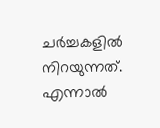ചർച്ചകളിൽ നിറയുന്നത്. എന്നാൽ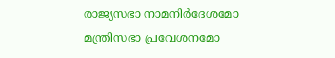രാജ്യസഭാ നാമനിർദേശമോ മന്ത്രിസഭാ പ്രവേശനമോ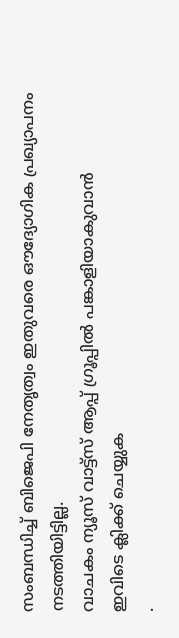സംബന്ധിച്ച് ബിജെപി നേതൃത്വം ഇതുവരെ ഔദ്യോഗിക പ്രഖ്യാപനം നടത്തിയിട്ടില്ല.
വാചകം ന്യൂസ് വാട്ട്സ് ആപ്പ് ഗ്രൂപ്പിൽ പങ്കാളിയാകുവാൻ
ഇവിടെ ക്ലിക്ക് ചെയ്യുക
.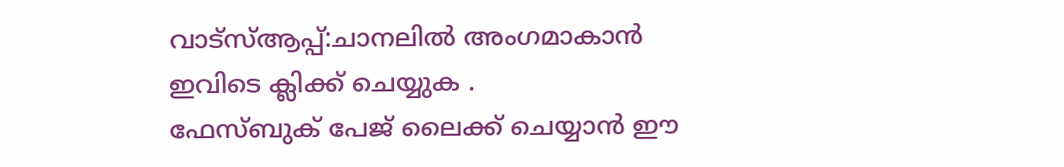വാട്സ്ആപ്പ്:ചാനലിൽ അംഗമാകാൻ ഇവിടെ ക്ലിക്ക് ചെയ്യുക .
ഫേസ്ബുക് പേജ് ലൈക്ക് ചെയ്യാൻ ഈ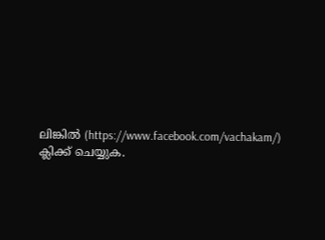ലിങ്കിൽ (https://www.facebook.com/vachakam/) ക്ലിക്ക് ചെയ്യുക.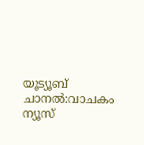യൂട്യൂബ് ചാനൽ:വാചകം ന്യൂസ്